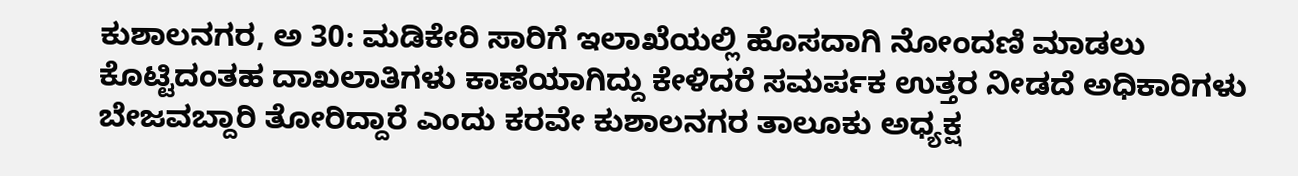ಕುಶಾಲನಗರ, ಅ 30: ಮಡಿಕೇರಿ ಸಾರಿಗೆ ಇಲಾಖೆಯಲ್ಲಿ ಹೊಸದಾಗಿ ನೋಂದಣಿ ಮಾಡಲು ಕೊಟ್ಟಿದಂತಹ ದಾಖಲಾತಿಗಳು ಕಾಣೆಯಾಗಿದ್ದು ಕೇಳಿದರೆ ಸಮರ್ಪಕ ಉತ್ತರ ನೀಡದೆ ಅಧಿಕಾರಿಗಳು ಬೇಜವಬ್ದಾರಿ ತೋರಿದ್ದಾರೆ ಎಂದು ಕರವೇ ಕುಶಾಲನಗರ ತಾಲೂಕು ಅಧ್ಯಕ್ಷ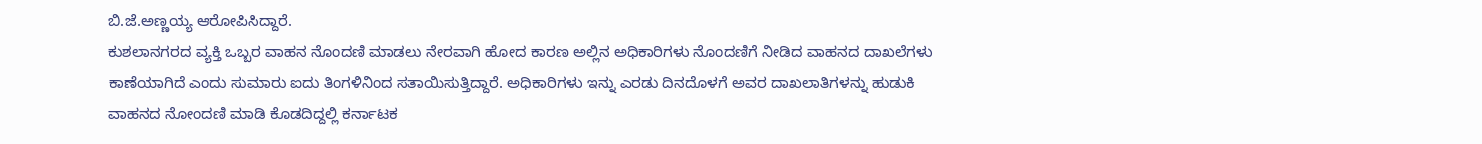ಬಿ.ಜೆ.ಅಣ್ಣಯ್ಯ ಆರೋಪಿಸಿದ್ದಾರೆ.
ಕುಶಲಾನಗರದ ವ್ಯಕ್ತಿ ಒಬ್ಬರ ವಾಹನ ನೊಂದಣಿ ಮಾಡಲು ನೇರವಾಗಿ ಹೋದ ಕಾರಣ ಅಲ್ಲಿನ ಅಧಿಕಾರಿಗಳು ನೊಂದಣಿಗೆ ನೀಡಿದ ವಾಹನದ ದಾಖಲೆಗಳು ಕಾಣೆಯಾಗಿದೆ ಎಂದು ಸುಮಾರು ಐದು ತಿಂಗಳಿನಿಂದ ಸತಾಯಿಸುತ್ತಿದ್ದಾರೆ. ಅಧಿಕಾರಿಗಳು ಇನ್ನು ಎರಡು ದಿನದೊಳಗೆ ಅವರ ದಾಖಲಾತಿಗಳನ್ನು ಹುಡುಕಿ ವಾಹನದ ನೋಂದಣಿ ಮಾಡಿ ಕೊಡದಿದ್ದಲ್ಲಿ ಕರ್ನಾಟಕ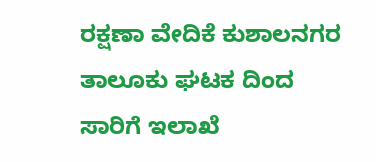ರಕ್ಷಣಾ ವೇದಿಕೆ ಕುಶಾಲನಗರ ತಾಲೂಕು ಘಟಕ ದಿಂದ ಸಾರಿಗೆ ಇಲಾಖೆ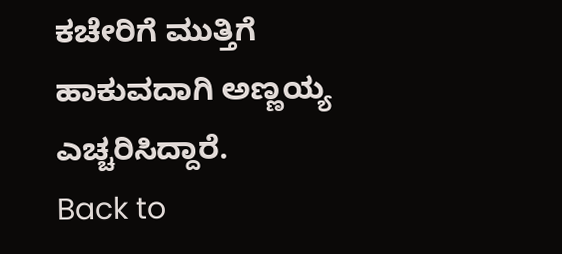ಕಚೇರಿಗೆ ಮುತ್ತಿಗೆ ಹಾಕುವದಾಗಿ ಅಣ್ಣಯ್ಯ ಎಚ್ಚರಿಸಿದ್ದಾರೆ.
Back to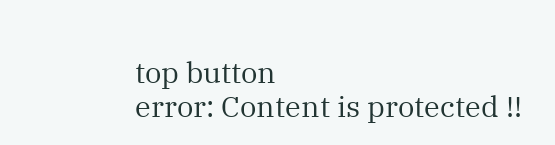top button
error: Content is protected !!